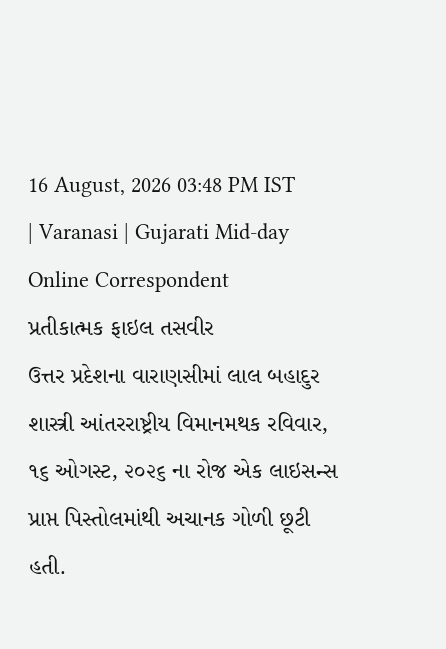16 August, 2026 03:48 PM IST | Varanasi | Gujarati Mid-day Online Correspondent
પ્રતીકાત્મક ફાઇલ તસવીર
ઉત્તર પ્રદેશના વારાણસીમાં લાલ બહાદુર શાસ્ત્રી આંતરરાષ્ટ્રીય વિમાનમથક રવિવાર, ૧૬ ઓગસ્ટ, ૨૦૨૬ ના રોજ એક લાઇસન્સ પ્રાપ્ત પિસ્તોલમાંથી અચાનક ગોળી છૂટી હતી.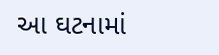આ ઘટનામાં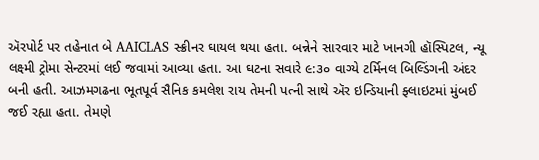ઍરપોર્ટ પર તહેનાત બે AAICLAS સ્ક્રીનર ઘાયલ થયા હતા. બન્નેને સારવાર માટે ખાનગી હૉસ્પિટલ, ન્યૂ લક્ષ્મી ટ્રોમા સેન્ટરમાં લઈ જવામાં આવ્યા હતા. આ ઘટના સવારે ૯:૩૦ વાગ્યે ટર્મિનલ બિલ્ડિંગની અંદર બની હતી. આઝમગઢના ભૂતપૂર્વ સૈનિક કમલેશ રાય તેમની પત્ની સાથે ઍર ઇન્ડિયાની ફ્લાઇટમાં મુંબઈ જઈ રહ્યા હતા. તેમણે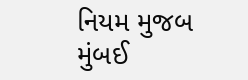નિયમ મુજબ મુંબઈ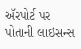ઍરપોર્ટ પર પોતાની લાઇસન્સ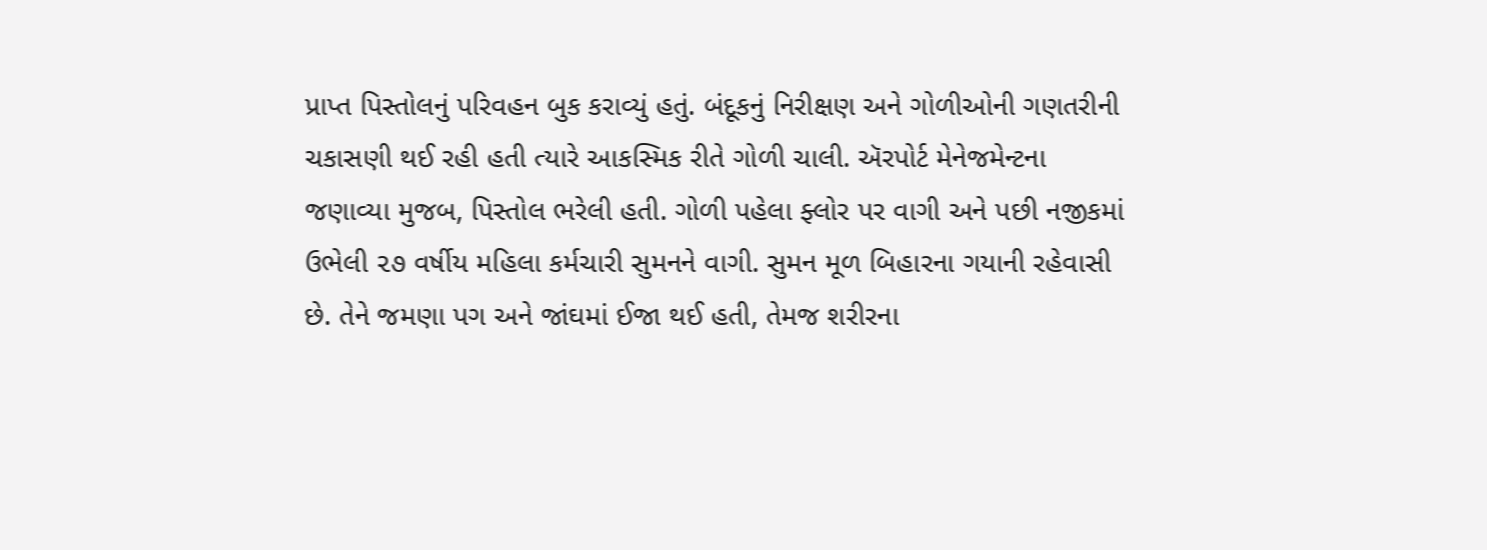પ્રાપ્ત પિસ્તોલનું પરિવહન બુક કરાવ્યું હતું. બંદૂકનું નિરીક્ષણ અને ગોળીઓની ગણતરીની ચકાસણી થઈ રહી હતી ત્યારે આકસ્મિક રીતે ગોળી ચાલી. ઍરપોર્ટ મેનેજમેન્ટના જણાવ્યા મુજબ, પિસ્તોલ ભરેલી હતી. ગોળી પહેલા ફ્લોર પર વાગી અને પછી નજીકમાં ઉભેલી ૨૭ વર્ષીય મહિલા કર્મચારી સુમનને વાગી. સુમન મૂળ બિહારના ગયાની રહેવાસી છે. તેને જમણા પગ અને જાંઘમાં ઈજા થઈ હતી, તેમજ શરીરના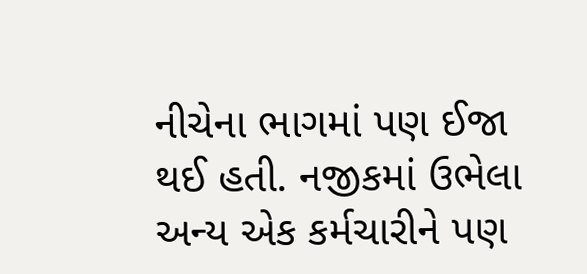નીચેના ભાગમાં પણ ઈજા થઈ હતી. નજીકમાં ઉભેલા અન્ય એક કર્મચારીને પણ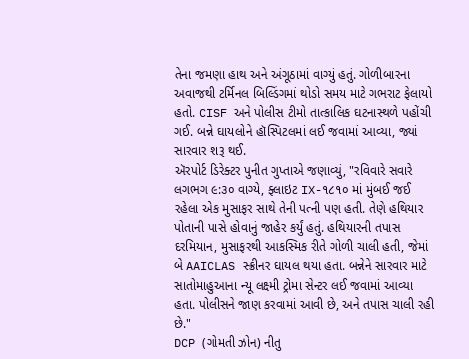તેના જમણા હાથ અને અંગૂઠામાં વાગ્યું હતું. ગોળીબારના અવાજથી ટર્મિનલ બિલ્ડિંગમાં થોડો સમય માટે ગભરાટ ફેલાયો હતો. CISF અને પોલીસ ટીમો તાત્કાલિક ઘટનાસ્થળે પહોંચી ગઈ. બન્ને ઘાયલોને હૉસ્પિટલમાં લઈ જવામાં આવ્યા, જ્યાં સારવાર શરૂ થઈ.
ઍરપોર્ટ ડિરેક્ટર પુનીત ગુપ્તાએ જણાવ્યું, "રવિવારે સવારે લગભગ ૯:૩૦ વાગ્યે, ફ્લાઇટ IX-૧૮૧૦ માં મુંબઈ જઈ રહેલા એક મુસાફર સાથે તેની પત્ની પણ હતી. તેણે હથિયાર પોતાની પાસે હોવાનું જાહેર કર્યું હતું. હથિયારની તપાસ દરમિયાન, મુસાફરથી આકસ્મિક રીતે ગોળી ચાલી હતી, જેમાં બે AAICLAS સ્ક્રીનર ઘાયલ થયા હતા. બન્નેને સારવાર માટે સાતોમાહુઆના ન્યૂ લક્ષ્મી ટ્રોમા સેન્ટર લઈ જવામાં આવ્યા હતા. પોલીસને જાણ કરવામાં આવી છે, અને તપાસ ચાલી રહી છે."
DCP (ગોમતી ઝોન) નીતુ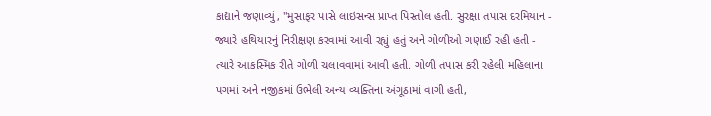કાદ્યાને જણાવ્યું, "મુસાફર પાસે લાઇસન્સ પ્રાપ્ત પિસ્તોલ હતી. સુરક્ષા તપાસ દરમિયાન - જ્યારે હથિયારનું નિરીક્ષણ કરવામાં આવી રહ્યું હતું અને ગોળીઓ ગણાઈ રહી હતી - ત્યારે આકસ્મિક રીતે ગોળી ચલાવવામાં આવી હતી. ગોળી તપાસ કરી રહેલી મહિલાના પગમાં અને નજીકમાં ઉભેલી અન્ય વ્યક્તિના અંગૂઠામાં વાગી હતી,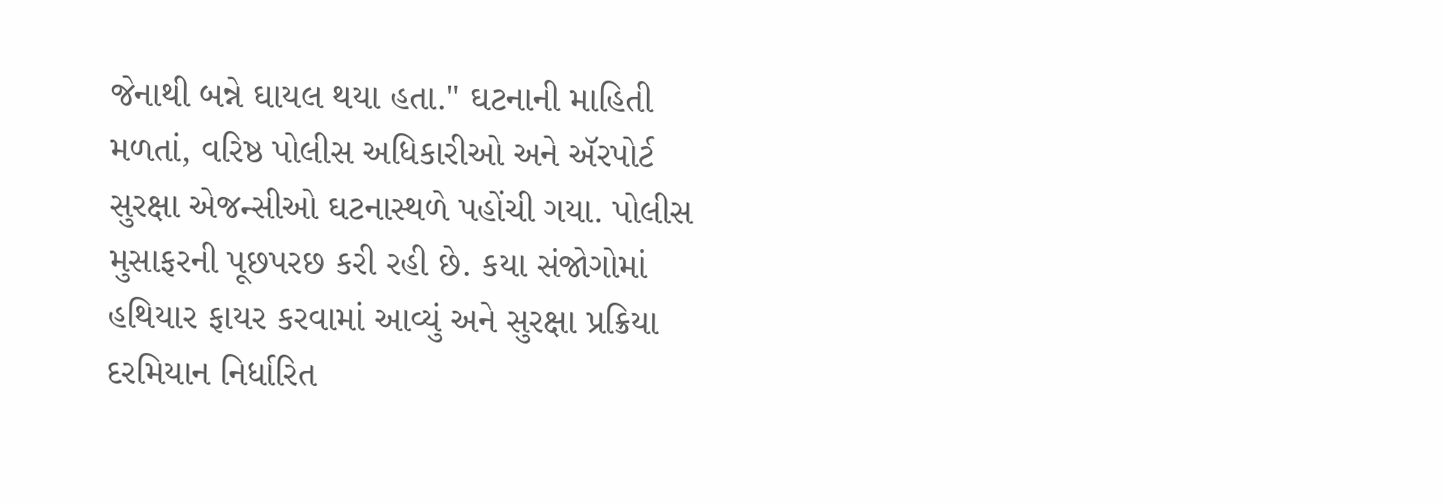જેનાથી બન્ને ઘાયલ થયા હતા." ઘટનાની માહિતી મળતાં, વરિષ્ઠ પોલીસ અધિકારીઓ અને ઍરપોર્ટ સુરક્ષા એજન્સીઓ ઘટનાસ્થળે પહોંચી ગયા. પોલીસ મુસાફરની પૂછપરછ કરી રહી છે. કયા સંજોગોમાં હથિયાર ફાયર કરવામાં આવ્યું અને સુરક્ષા પ્રક્રિયા દરમિયાન નિર્ધારિત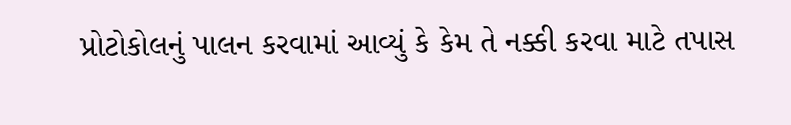પ્રોટોકોલનું પાલન કરવામાં આવ્યું કે કેમ તે નક્કી કરવા માટે તપાસ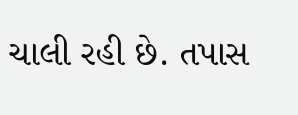ચાલી રહી છે. તપાસ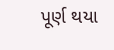પૂર્ણ થયા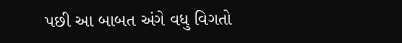પછી આ બાબત અંગે વધુ વિગતો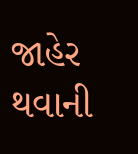જાહેર થવાની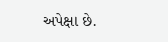અપેક્ષા છે.